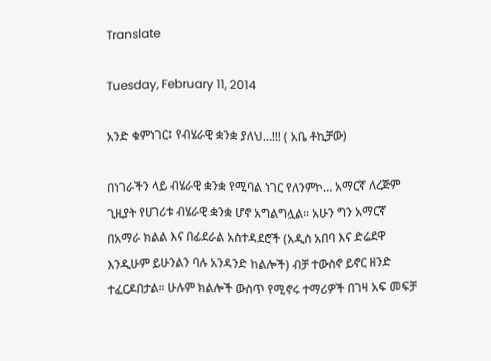Translate

Tuesday, February 11, 2014

አንድ ቁምነገር፤ የብሄራዊ ቋንቋ ያለህ…!!! ( አቤ ቶኪቻው)

በነገራችን ላይ ብሄራዊ ቋንቋ የሚባል ነገር የለንምኮ… አማርኛ ለረጅም ጊዚያት የሀገሪቱ ብሄራዊ ቋንቋ ሆኖ አግልግሏል። አሁን ግን አማርኛ በአማራ ክልል እና በፊደራል አስተዳደሮች (አዲስ አበባ እና ድሬደዋ እንዲሁም ይሁንልን ባሉ አንዳንድ ከልሎች) ብቻ ተውስኖ ይኖር ዘንድ ተፈርዶበታል። ሁሉም ክልሎች ውስጥ የሚኖሩ ተማሪዎች በገዛ አፍ መፍቻ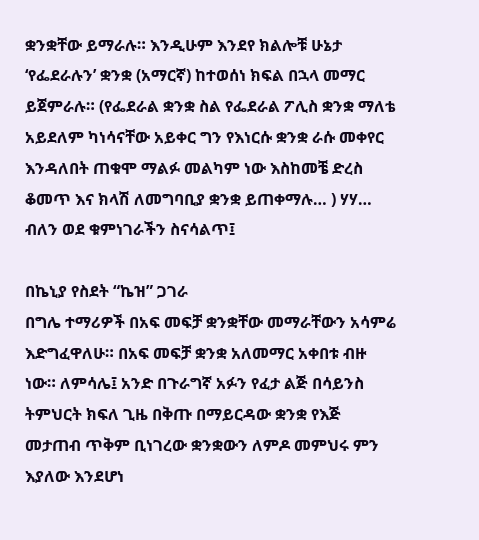ቋንቋቸው ይማራሉ። እንዲሁም እንደየ ክልሎቹ ሁኔታ ‘የፌደራሉን’ ቋንቋ (አማርኛ) ከተወሰነ ክፍል በኋላ መማር ይጀምራሉ። (የፌደራል ቋንቋ ስል የፌደራል ፖሊስ ቋንቋ ማለቴ አይደለም ካነሳናቸው አይቀር ግን የእነርሱ ቋንቋ ራሱ መቀየር እንዳለበት ጠቁሞ ማልፉ መልካም ነው እስከመቼ ድረስ ቆመጥ እና ክላሽ ለመግባቢያ ቋንቋ ይጠቀማሉ… ) ሃሃ… ብለን ወደ ቁምነገራችን ስናሳልጥ፤

በኬኒያ የስደት “ኬዝ” ጋገራ
በግሌ ተማሪዎች በአፍ መፍቻ ቋንቋቸው መማራቸውን አሳምሬ እድግፈዋለሁ። በአፍ መፍቻ ቋንቋ አለመማር አቀበቱ ብዙ ነው። ለምሳሌ፤ አንድ በጉራግኛ አፉን የፈታ ልጅ በሳይንስ ትምህርት ክፍለ ጊዜ በቅጡ በማይርዳው ቋንቋ የእጅ መታጠብ ጥቅም ቢነገረው ቋንቋውን ለምዶ መምህሩ ምን እያለው እንደሆነ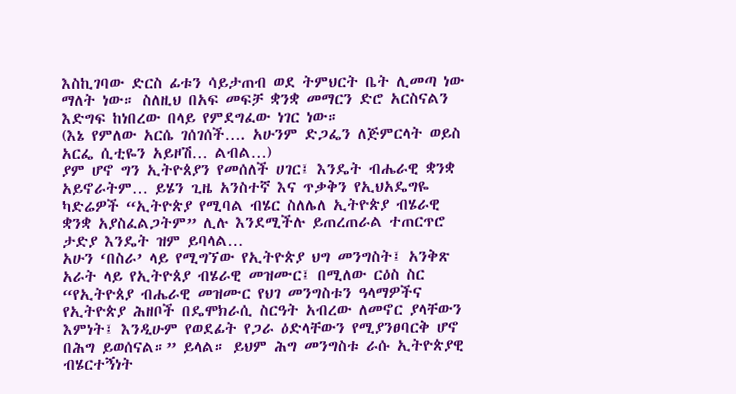እስኪገባው ድርስ ፊቱን ሳይታጠብ ወደ ትምህርት ቤት ሊመጣ ነው ማለት ነው። ስለዚህ በአፍ መፍቻ ቋንቋ መማርን ድሮ አርስናልን እድግፍ ከነበረው በላይ የምደግፈው ነገር ነው።
(እኔ የምለው አርሴ ገሰገሰች…. አሁንም ድጋፌን ለጅምርላት ወይስ አርፌ ሲቲዬን አይዞሽ… ልብል…)
ያም ሆኖ ግን ኢትዮጰያን የመሰለች ሀገር፤ እንዴት ብሔራዊ ቋንቋ አይኖራትም… ይሄን ጊዜ አንስተኛ እና ጥቃቅን የኢህአዴግዬ ካድሬዎች “ኢትዮጵያ የሚባል ብሄር ስለሌለ ኢትዮጵያ ብሄራዊ ቋንቋ አያስፈልጋትም” ሊሉ እንደሚችሉ ይጠረጠራል ተጠርጥሮ ታድያ እንዴት ዝም ይባላል…
አሁን ‘በስራ’ ላይ የሚግኘው የኢትዮጵያ ህግ መንግስት፤ አንቅጽ አራት ላይ የኢትዮጰያ ብሄራዊ መዝሙር፤ በሚለው ርዕስ ስር “የኢትዮጰያ ብሔራዊ መዝሙር የህገ መንግስቱን ዓላማዎችና የኢትዮጵያ ሕዘቦች በዴሞክራሲ ስርዓት አብረው ለመኖር ያላቸውን እምነት፤ እንዲሁም የወደፊት የጋራ ዕድላቸውን የሚያንፀባርቅ ሆኖ በሕግ ይወሰናል።” ይላል። ይህም ሕግ መንግስቱ ራሱ ኢትዮጵያዊ ብሄርተኝነት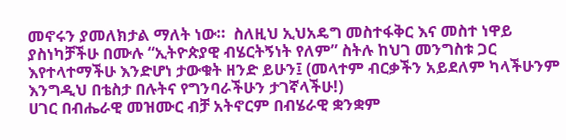መኖሩን ያመለክታል ማለት ነው።  ስለዚህ ኢህአዴግ መስተፋቅር እና መስተ ነዋይ ያስነካቻችሁ በሙሉ “ኢትዮጵያዊ ብሄርትኝነት የለም” ስትሉ ከህገ መንግስቱ ጋር እየተላተማችሁ እንድሆነ ታውቁት ዘንድ ይሁን፤ (መላተም ብርቃችን አይደለም ካላችሁንም እንግዲህ በቴስታ በሉትና የግንባራችሁን ታገኛላችሁ!)
ሀገር በብሔራዊ መዝሙር ብቻ አትኖርም በብሄራዊ ቋንቋም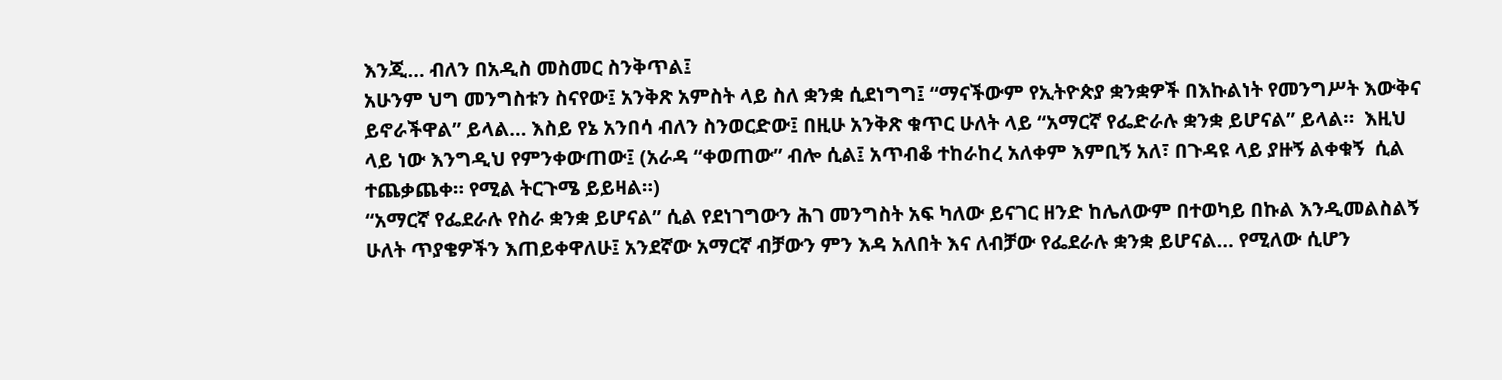እንጂ… ብለን በአዲስ መስመር ስንቅጥል፤
አሁንም ህግ መንግስቱን ስናየው፤ አንቅጽ አምስት ላይ ስለ ቋንቋ ሲደነግግ፤ “ማናችውም የኢትዮጵያ ቋንቋዎች በእኩልነት የመንግሥት እውቅና ይኖራችዋል” ይላል… እስይ የኔ አንበሳ ብለን ስንወርድው፤ በዚሁ አንቅጽ ቁጥር ሁለት ላይ “አማርኛ የፌድራሉ ቋንቋ ይሆናል” ይላል።  እዚህ ላይ ነው እንግዲህ የምንቀውጠው፤ (አራዳ “ቀወጠው” ብሎ ሲል፤ አጥብቆ ተከራከረ አለቀም እምቢኝ አለ፣ በጉዳዩ ላይ ያዙኝ ልቀቁኝ  ሲል ተጨቃጨቀ። የሚል ትርጉሜ ይይዛል።)
“አማርኛ የፌደራሉ የስራ ቋንቋ ይሆናል” ሲል የደነገግውን ሕገ መንግስት አፍ ካለው ይናገር ዘንድ ከሌለውም በተወካይ በኩል እንዲመልስልኝ ሁለት ጥያቄዎችን እጠይቀዋለሁ፤ አንደኛው አማርኛ ብቻውን ምን እዳ አለበት እና ለብቻው የፌደራሉ ቋንቋ ይሆናል… የሚለው ሲሆን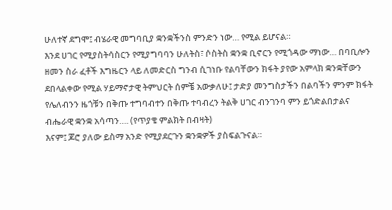ሁለተኛ ደግሞ፤ ብሄራዊ መግባቢያ ቋንቋችንስ ምንድን ነው… የሚል ይሆናል።
እንደ ሀገር የሚያስትሳስርን የሚያግባባን ሁለትስ፣ ሶስትስ ቋንቋ ቢኖርን የሚጎዳው ማነው… በባቢሎን ዘመን ስራ ፈቶች እግዜርን ላይ ለመድርስ ግንብ ሲገነቡ የልባቸውን ክፋት ያየው አምላክ ቋንቋቸውን ደበላልቀው የሚል ሃይማኖታዊ ትምህርት ሰምቼ አውቃለሁ፤ ታድያ መንግስታችን በልባችን ምንም ክፋት የሌለብንን ዜጎቹን በቅጡ ተግባብተን በቅጡ ተባብረን ትልቅ ሀገር ብንገንባ ምን ይጎድልበታልና ብሔራዊ ቋንቋ አሳጣን…. (የጥያቄ ምልክት በብዛት)
እናም፤ ጆሮ ያለው ይስማ አንድ የሚያደርጉን ቋንቋዎች ያስፍልጉናል።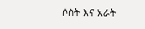ሶስት እና አራት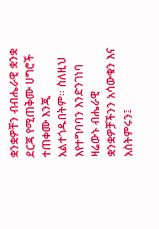ቋንቋዎቸን ብብሔራዊ ቋንቋ ደርጃ የሚጠቅሙ ሀግሮች ተጠቀሙ እንጂ አልተጎዱበትም። ስለዚህ እየተግባባን እንድንገነባ ዛሬውኑ ብሔራዊ ቋንቋዎቻችንን አሳውቁን እና  አስትምሩን፤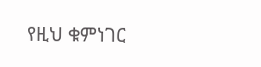የዚህ ቁምነገር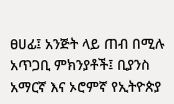ፀሀፊ፤ አንጅት ላይ ጠብ በሚሉ አጥጋቢ ምክንያቶች፤ ቢያንስ አማርኛ እና ኦሮምኛ የኢትዮጵያ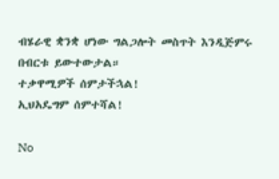ብሄራዊ ቋንቋ ሆነው ግልጋሎት መስጥት እንዲጅምሩ በብርቱ ይውተውታል።
ተቃዋሚዎች ሰምታችኋል!
ኢህአዴግም ሰምተሻል!

No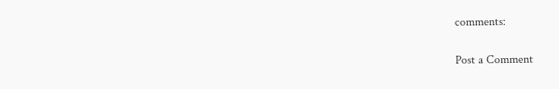comments:

Post a Comment